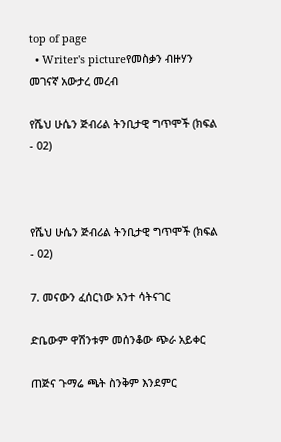top of page
  • Writer's pictureየመስቃን ብዙሃን መገናኛ አውታረ መረብ

የሼህ ሁሴን ጅብሪል ትንቢታዊ ግጥሞች (ክፍል - 02)



የሼህ ሁሴን ጅብሪል ትንቢታዊ ግጥሞች (ክፍል - 02)

7. መናውን ፈሰርነው አንተ ሳትናገር

ድቤውም ዋሽንቱም መሰንቆው ጭራ አይቀር

ጠጅና ጉማሬ ጫት ስንቅም እንደምር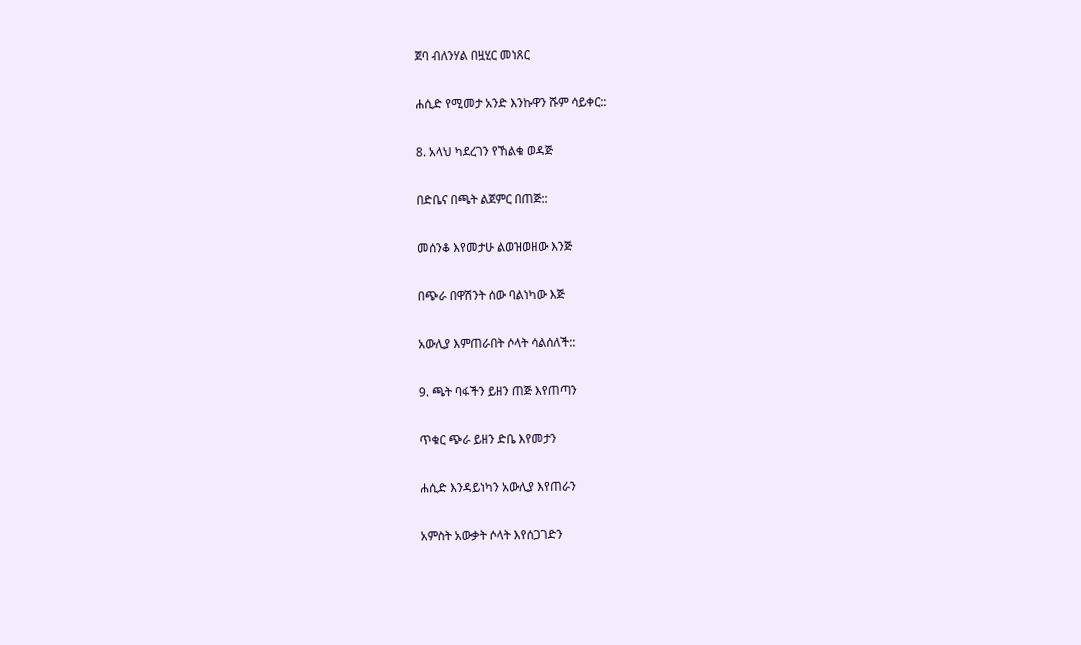ጀባ ብለንሃል በዟሂር መነጸር

ሐሲድ የሚመታ አንድ እንኩዋን ሹም ሳይቀር::

8. አላህ ካደረገን የኸልቁ ወዳጅ

በድቤና በጫት ልጀምር በጠጅ::

መሰንቆ እየመታሁ ልወዝወዘው እንጅ

በጭራ በዋሽንት ሰው ባልነካው እጅ

አውሊያ እምጠራበት ሶላት ሳልሰለች::

9. ጫት ባፋችን ይዘን ጠጅ እየጠጣን

ጥቁር ጭራ ይዘን ድቤ እየመታን

ሐሲድ እንዳይነካን አውሊያ እየጠራን

አምስት አውቃት ሶላት እየሰጋገድን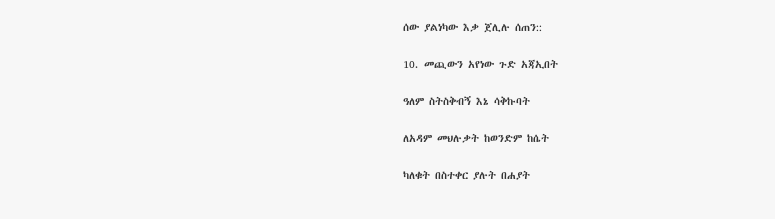ሰው ያልነካው እቃ ጀሊሉ ሰጠን::

10. መጪውን አየነው ጉድ አጃኢበት

ዓለም ስትስቅብኝ እኔ ሳቅኩባት

ለአዳም መህሉቃት ከወንድም ከሴት

ካለቁት በስተቀር ያሉት በሐያት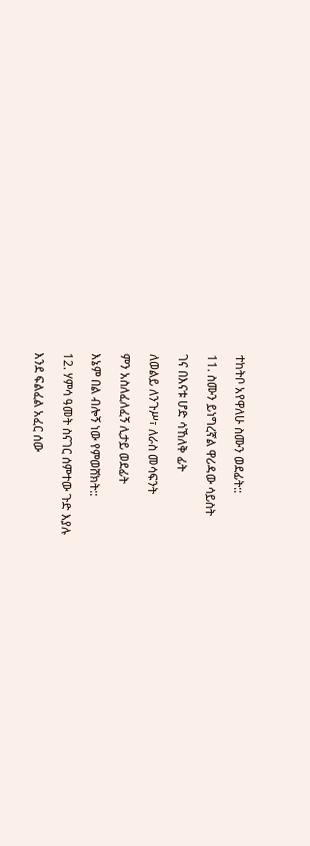ተከትቦ አየዋለሁ ስሙን ወደፊት::

11. ስሙን ይነግረኛል ዋሪዳው ሳይስት

ገና በእናቱ ሆድ ሳኸለቅ ፊት

ለወልይ ለንጉሥ፣ ለራስ መሳፍንት

ምን አስለፈለፈኝ ሊታይ ወደፊት

እኔም በል ብሎኝ ነው የምወሸክት::

12. ሃምሳ ዓመት ስናገር ሰምተው ጉድ እያሉ

እንደ ፍልፈል አፈር ሰው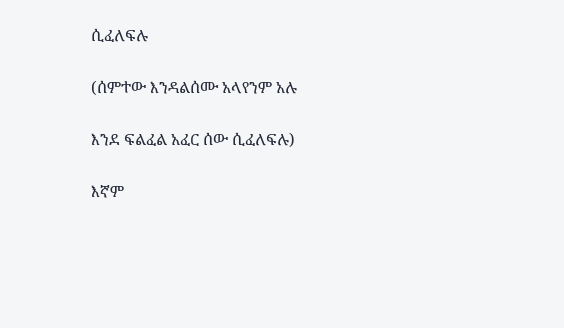ሲፈለፍሉ

(ሰምተው እንዳልሰሙ አላየንም አሉ

እንደ ፍልፈል አፈር ሰው ሲፈለፍሉ)

እኛም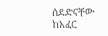ሰደድናቸው ከአፈር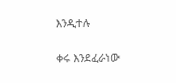እንዲተሉ

ቀሩ እንደፈራነው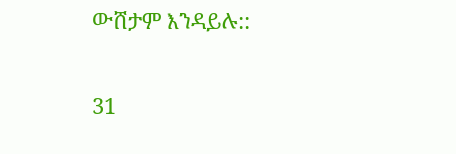ውሸታም እንዳይሉ::


31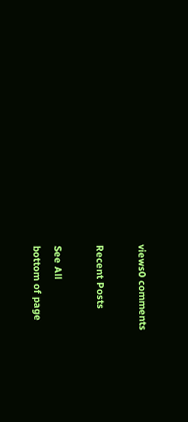views0 comments

Recent Posts

See All
bottom of page